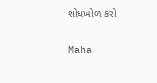શોધખોળ કરો

Maha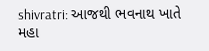shivratri: આજથી ભવનાથ ખાતે મહા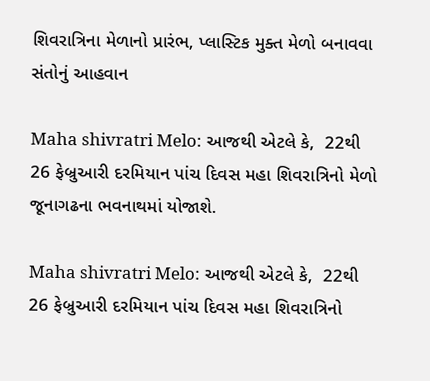શિવરાત્રિના મેળાનો પ્રારંભ, પ્લાસ્ટિક મુક્ત મેળો બનાવવા સંતોનું આહવાન

Maha shivratri Melo: આજથી એટલે કે,  22થી 26 ફેબ્રુઆરી દરમિયાન પાંચ દિવસ મહા શિવરાત્રિનો મેળો જૂનાગઢના ભવનાથમાં યોજાશે.

Maha shivratri Melo: આજથી એટલે કે,  22થી 26 ફેબ્રુઆરી દરમિયાન પાંચ દિવસ મહા શિવરાત્રિનો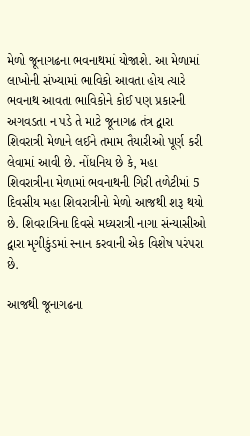મેળો જૂનાગઢના ભવનાથમાં યોજાશે. આ મેળામાં લાખોની સંખ્યામાં ભાવિકો આવતા હોય ત્યારે ભવનાથ આવતા ભાવિકોને કોઈ પણ પ્રકારની અગવડતા ન પડે તે માટે જૂનાગઢ તંત્ર દ્વારા શિવરાત્રી મેળાને લઈને તમામ તૈયારીઓ પૂર્ણ કરી લેવામાં આવી છે. નોંધનિય છે કે, મહા શિવરાત્રીના મેળામાં ભવનાથની ગિરી તળેટીમાં 5 દિવસીય મહા શિવરાત્રીનો મેળો આજથી શરૂ થયો છે. શિવરાત્રિના દિવસે મધ્યરાત્રી નાગા સંન્યાસીઓ દ્વારા મૃગીકુંડમાં સ્નાન કરવાની એક વિશેષ પરંપરા છે.

આજથી જૂનાગઢના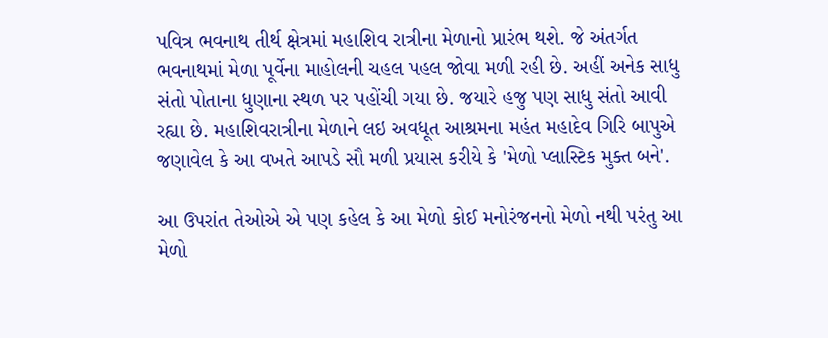પવિત્ર ભવનાથ તીર્થ ક્ષેત્રમાં મહાશિવ રાત્રીના મેળાનો પ્રારંભ થશે. જે અંતર્ગત ભવનાથમાં મેળા પૂર્વેના માહોલની ચહલ પહલ જોવા મળી રહી છે. અહીં અનેક સાધુ સંતો પોતાના ધુણાના સ્થળ પર પહોંચી ગયા છે. જયારે હજુ પણ સાધુ સંતો આવી રહ્યા છે. મહાશિવરાત્રીના મેળાને લઇ અવધૂત આશ્રમના મહંત મહાદેવ ગિરિ બાપુએ જણાવેલ કે આ વખતે આપડે સૌ મળી પ્રયાસ કરીયે કે 'મેળો પ્લાસ્ટિક મુક્ત બને'.

આ ઉપરાંત તેઓએ એ પણ કહેલ કે આ મેળો કોઈ મનોરંજનનો મેળો નથી પરંતુ આ મેળો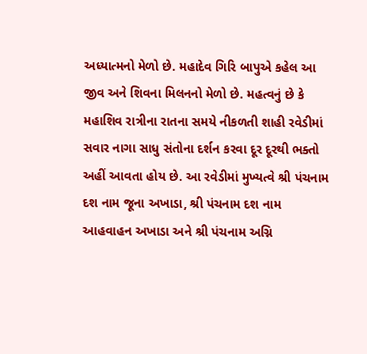અધ્યાત્મનો મેળો છે. મહાદેવ ગિરિ બાપુએ કહેલ આ જીવ અને શિવના મિલનનો મેળો છે. મહત્વનું છે કે મહાશિવ રાત્રીના રાતના સમયે નીકળતી શાહી રવેડીમાં સવાર નાગા સાધુ સંતોના દર્શન કરવા દૂર દૂરથી ભક્તો અહીં આવતા હોય છે. આ રવેડીમાં મુખ્યત્વે શ્રી પંચનામ દશ નામ જૂના અખાડા, શ્રી પંચનામ દશ નામ આહવાહન અખાડા અને શ્રી પંચનામ અગ્નિ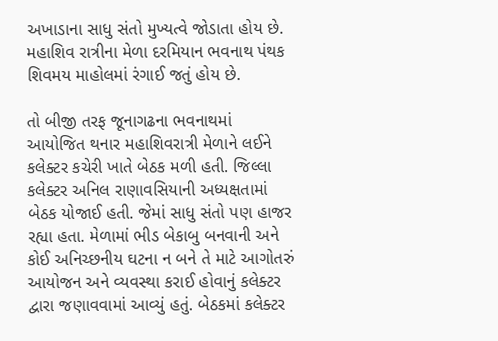અખાડાના સાધુ સંતો મુખ્યત્વે જોડાતા હોય છે. મહાશિવ રાત્રીના મેળા દરમિયાન ભવનાથ પંથક શિવમય માહોલમાં રંગાઈ જતું હોય છે.

તો બીજી તરફ જૂનાગઢના ભવનાથમાં આયોજિત થનાર મહાશિવરાત્રી મેળાને લઈને કલેક્ટર કચેરી ખાતે બેઠક મળી હતી. જિલ્લા કલેક્ટર અનિલ રાણાવસિયાની અધ્યક્ષતામાં બેઠક યોજાઈ હતી. જેમાં સાધુ સંતો પણ હાજર રહ્યા હતા. મેળામાં ભીડ બેકાબુ બનવાની અને કોઈ અનિચ્છનીય ઘટના ન બને તે માટે આગોતરું આયોજન અને વ્યવસ્થા કરાઈ હોવાનું કલેક્ટર દ્વારા જણાવવામાં આવ્યું હતું. બેઠકમાં કલેક્ટર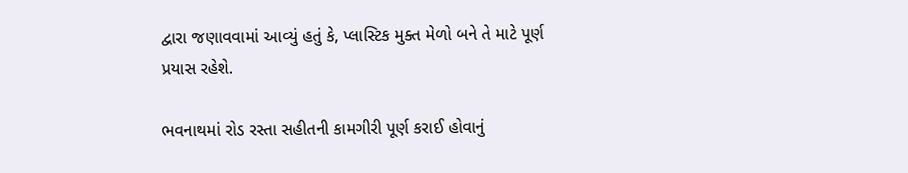દ્વારા જણાવવામાં આવ્યું હતું કે, પ્લાસ્ટિક મુક્ત મેળો બને તે માટે પૂર્ણ પ્રયાસ રહેશે.

ભવનાથમાં રોડ રસ્તા સહીતની કામગીરી પૂર્ણ કરાઈ હોવાનું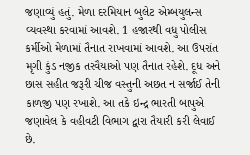જણાવ્યું હતું. મેળા દરમિયાન બુલેટ એમ્બયુલન્સ વ્યવસ્થા કરવામાં આવશે. 1 હજારથી વધુ પોલીસ કર્મીઓ મેળામાં તૈનાત રાખવામાં આવશે. આ ઉપરાંત મૃગી કુંડ નજીક તરવૈયાઓ પણ તૈનાત રહેશે. દૂધ અને છાસ સહીત જરૂરી ચીજ વસ્તુની અછત ન સર્જાઈ તેની કાળજી પણ રખાશે. આ તકે ઇન્દ્ર ભારતી બાપુએ જણાવેલ કે વહીવટી વિભાગ દ્વારા તૈયારી કરી લેવાઈ છે.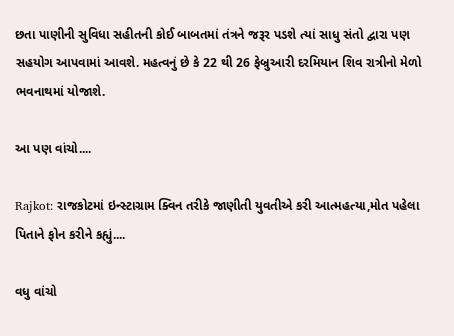છતા પાણીની સુવિધા સહીતની કોઈ બાબતમાં તંત્રને જરૂર પડશે ત્યાં સાધુ સંતો દ્વારા પણ સહયોગ આપવામાં આવશે. મહત્વનું છે કે 22 થી 26 ફેબ્રુઆરી દરમિયાન શિવ રાત્રીનો મેળો ભવનાથમાં યોજાશે.

આ પણ વાંચો....

Rajkot: રાજકોટમાં ઇન્સ્ટાગ્રામ ક્વિન તરીકે જાણીતી યુવતીએ કરી આત્મહત્યા,મોત પહેલા પિતાને ફોન કરીને કહ્યું....

વધુ વાંચો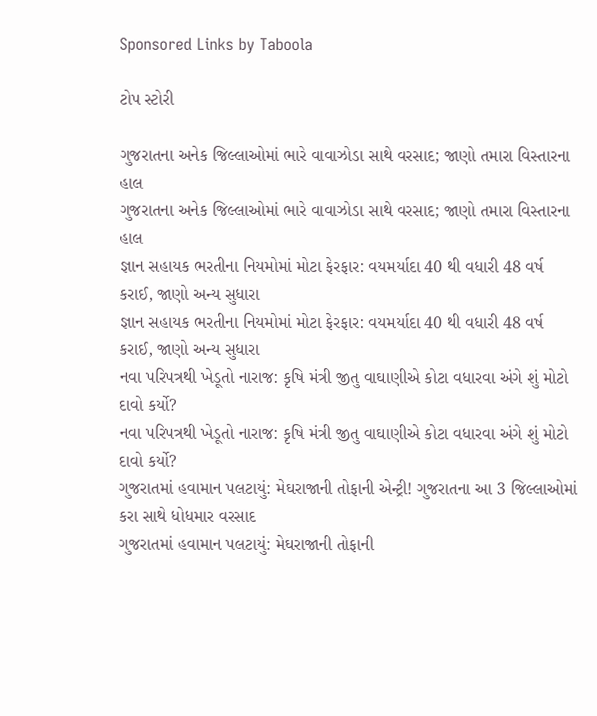Sponsored Links by Taboola

ટોપ સ્ટોરી

ગુજરાતના અનેક જિલ્લાઓમાં ભારે વાવાઝોડા સાથે વરસાદ; જાણો તમારા વિસ્તારના હાલ
ગુજરાતના અનેક જિલ્લાઓમાં ભારે વાવાઝોડા સાથે વરસાદ; જાણો તમારા વિસ્તારના હાલ
જ્ઞાન સહાયક ભરતીના નિયમોમાં મોટા ફેરફાર: વયમર્યાદા 40 થી વધારી 48 વર્ષ કરાઈ, જાણો અન્ય સુધારા
જ્ઞાન સહાયક ભરતીના નિયમોમાં મોટા ફેરફાર: વયમર્યાદા 40 થી વધારી 48 વર્ષ કરાઈ, જાણો અન્ય સુધારા
નવા પરિપત્રથી ખેડૂતો નારાજ: કૃષિ મંત્રી જીતુ વાઘાણીએ કોટા વધારવા અંગે શું મોટો દાવો કર્યો?
નવા પરિપત્રથી ખેડૂતો નારાજ: કૃષિ મંત્રી જીતુ વાઘાણીએ કોટા વધારવા અંગે શું મોટો દાવો કર્યો?
ગુજરાતમાં હવામાન પલટાયું: મેઘરાજાની તોફાની એન્ટ્રી! ગુજરાતના આ 3 જિલ્લાઓમાં કરા સાથે ધોધમાર વરસાદ
ગુજરાતમાં હવામાન પલટાયું: મેઘરાજાની તોફાની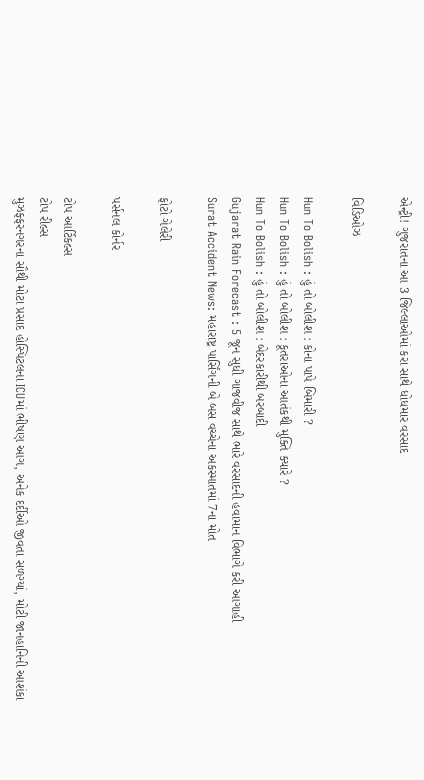એન્ટ્રી! ગુજરાતના આ 3 જિલ્લાઓમાં કરા સાથે ધોધમાર વરસાદ

વિડિઓઝ

Hun To Bolish : હું તો બોલીશ : કોના પાપે બિમારી ?
Hun To Bolish : હું તો બોલીશ : કૂતરાઓના આતંકથી મુક્તિ ક્યારે ?
Hun To Bolish : હું તો બોલીશ : બેદરકારીથી બરબાદી
Gujarat Rain Forecast : 5 જૂન સુધી ગાજવીજ સાથે ભારે વરસાદની હવામાન વિભાગે કરી આગાહી
Surat Accident News: મહારાષ્ટ્ર પાર્સિંગની બે બસ વચ્ચેના અકસ્માતમાં 7ના મોત

ફોટો ગેલેરી

પર્સનલ કોર્નર

ટોપ આર્ટિકલ્સ
ટોપ રીલ્સ
મુઝફ્ફરનગરના સૌથી મોટા પ્રસાદ હોસ્પિટલના ICUમાં ભીષણ આગ, અનેક દર્દીઓ જીવતા સળગ્યાં, મોટી જાનહાનિની આશંકા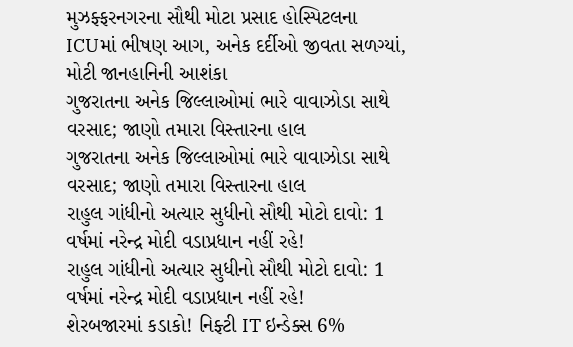મુઝફ્ફરનગરના સૌથી મોટા પ્રસાદ હોસ્પિટલના ICUમાં ભીષણ આગ, અનેક દર્દીઓ જીવતા સળગ્યાં, મોટી જાનહાનિની આશંકા
ગુજરાતના અનેક જિલ્લાઓમાં ભારે વાવાઝોડા સાથે વરસાદ; જાણો તમારા વિસ્તારના હાલ
ગુજરાતના અનેક જિલ્લાઓમાં ભારે વાવાઝોડા સાથે વરસાદ; જાણો તમારા વિસ્તારના હાલ
રાહુલ ગાંધીનો અત્યાર સુધીનો સૌથી મોટો દાવો: 1 વર્ષમાં નરેન્દ્ર મોદી વડાપ્રધાન નહીં રહે!
રાહુલ ગાંધીનો અત્યાર સુધીનો સૌથી મોટો દાવો: 1 વર્ષમાં નરેન્દ્ર મોદી વડાપ્રધાન નહીં રહે!
શેરબજારમાં કડાકો! નિફ્ટી IT ઇન્ડેક્સ 6%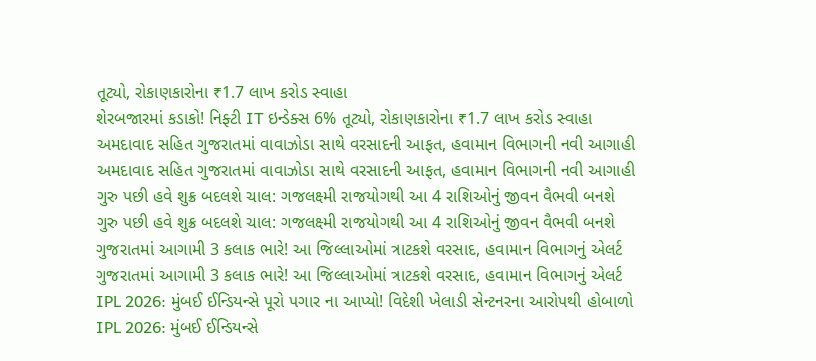તૂટ્યો, રોકાણકારોના ₹1.7 લાખ કરોડ સ્વાહા
શેરબજારમાં કડાકો! નિફ્ટી IT ઇન્ડેક્સ 6% તૂટ્યો, રોકાણકારોના ₹1.7 લાખ કરોડ સ્વાહા
અમદાવાદ સહિત ગુજરાતમાં વાવાઝોડા સાથે વરસાદની આફત, હવામાન વિભાગની નવી આગાહી
અમદાવાદ સહિત ગુજરાતમાં વાવાઝોડા સાથે વરસાદની આફત, હવામાન વિભાગની નવી આગાહી
ગુરુ પછી હવે શુક્ર બદલશે ચાલ: ગજલક્ષ્મી રાજયોગથી આ 4 રાશિઓનું જીવન વૈભવી બનશે
ગુરુ પછી હવે શુક્ર બદલશે ચાલ: ગજલક્ષ્મી રાજયોગથી આ 4 રાશિઓનું જીવન વૈભવી બનશે
ગુજરાતમાં આગામી 3 કલાક ભારે! આ જિલ્લાઓમાં ત્રાટકશે વરસાદ, હવામાન વિભાગનું એલર્ટ
ગુજરાતમાં આગામી 3 કલાક ભારે! આ જિલ્લાઓમાં ત્રાટકશે વરસાદ, હવામાન વિભાગનું એલર્ટ
IPL 2026: મુંબઈ ઈન્ડિયન્સે પૂરો પગાર ના આપ્યો! વિદેશી ખેલાડી સેન્ટનરના આરોપથી હોબાળો
IPL 2026: મુંબઈ ઈન્ડિયન્સે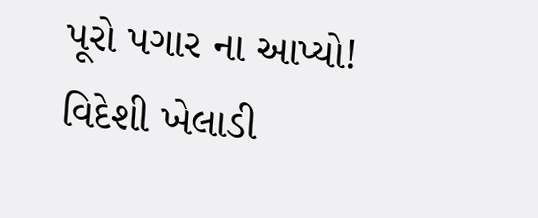પૂરો પગાર ના આપ્યો! વિદેશી ખેલાડી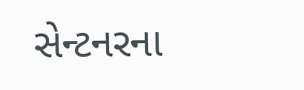સેન્ટનરના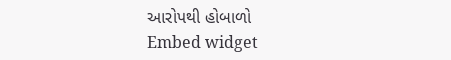આરોપથી હોબાળો
Embed widget